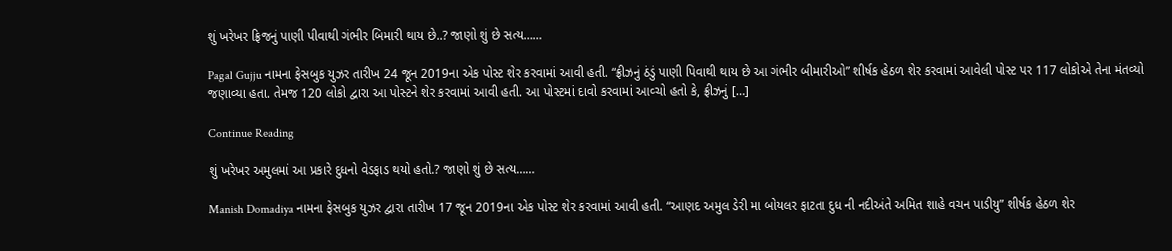શું ખરેખર ફ્રિજનું પાણી પીવાથી ગંભીર બિમારી થાય છે..? જાણો શું છે સત્ય……

Pagal Gujju નામના ફેસબુક યુઝર તારીખ 24 જૂન 2019ના એક પોસ્ટ શેર કરવામાં આવી હતી. “ફ્રીઝનું ઠંડું પાણી પિવાથી થાય છે આ ગંભીર બીમારીઓ” શીર્ષક હેઠળ શેર કરવામાં આવેલી પોસ્ટ પર 117 લોકોએ તેના મંતવ્યો જણાવ્યા હતા. તેમજ 120 લોકો દ્વારા આ પોસ્ટને શેર કરવામાં આવી હતી. આ પોસ્ટમાં દાવો કરવામાં આવ્ચો હતો કે, ફ્રીઝનું […]

Continue Reading

શું ખરેખર અમુલમાં આ પ્રકારે દુધનો વેડફાડ થયો હતો.? જાણો શું છે સત્ય……

Manish Domadiya નામના ફેસબુક યુઝર દ્વારા તારીખ 17 જૂન 2019ના એક પોસ્ટ શેર કરવામાં આવી હતી. “આણદ અમુલ ડેરી મા બોયલર ફાટતા દુધ ની નદીઅંતે અમિત શાહે વચન પાડીયુ” શીર્ષક હેઠળ શેર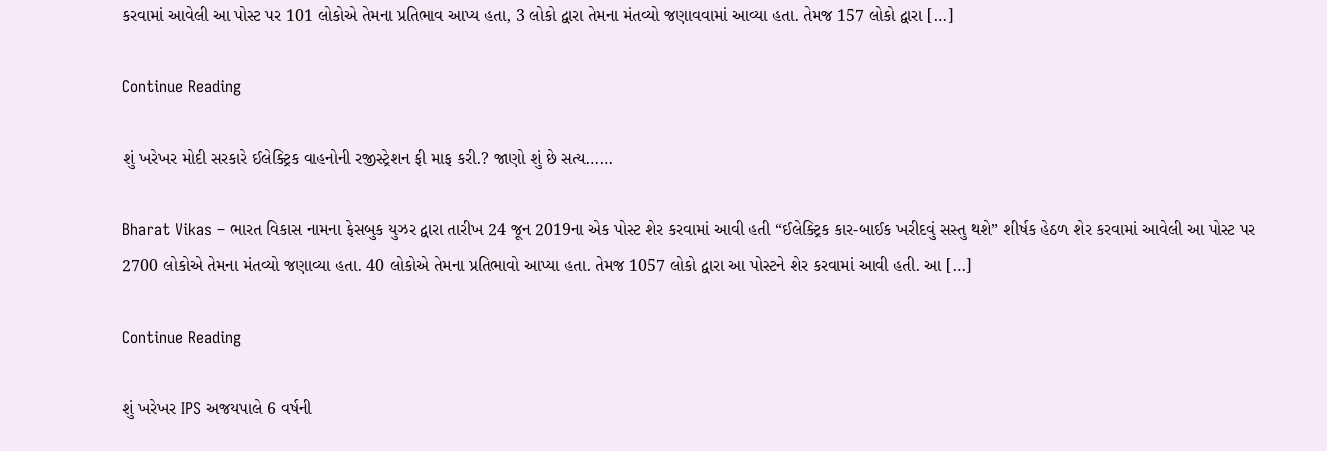કરવામાં આવેલી આ પોસ્ટ પર 101 લોકોએ તેમના પ્રતિભાવ આપ્ય હતા, 3 લોકો દ્વારા તેમના મંતવ્યો જણાવવામાં આવ્યા હતા. તેમજ 157 લોકો દ્વારા […]

Continue Reading

શું ખરેખર મોદી સરકારે ઈલેક્ટ્રિક વાહનોની રજીસ્ટ્રેશન ફી માફ કરી.? જાણો શું છે સત્ય……

Bharat Vikas – ભારત વિકાસ નામના ફેસબુક યુઝર દ્વારા તારીખ 24 જૂન 2019ના એક પોસ્ટ શેર કરવામાં આવી હતી “ઈલેક્ટ્રિક કાર-બાઈક ખરીદવું સસ્તુ થશે” શીર્ષક હેઠળ શેર કરવામાં આવેલી આ પોસ્ટ પર 2700 લોકોએ તેમના મંતવ્યો જણાવ્યા હતા. 40 લોકોએ તેમના પ્રતિભાવો આપ્યા હતા. તેમજ 1057 લોકો દ્વારા આ પોસ્ટને શેર કરવામાં આવી હતી. આ […]

Continue Reading

શું ખરેખર IPS અજયપાલે 6 વર્ષની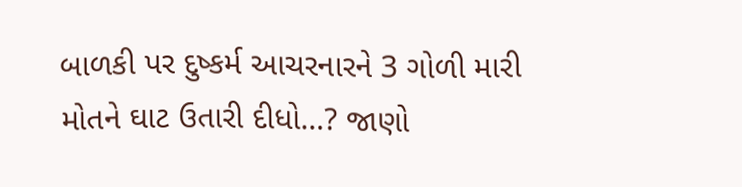બાળકી પર દુષ્કર્મ આચરનારને 3 ગોળી મારી મોતને ઘાટ ઉતારી દીધો…? જાણો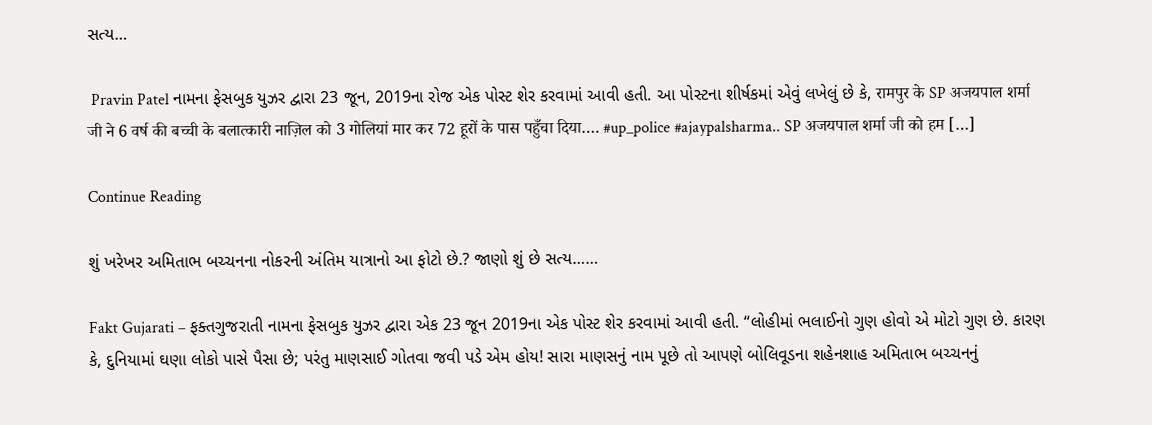સત્ય…

 Pravin Patel નામના ફેસબુક યુઝર દ્વારા 23 જૂન, 2019ના રોજ એક પોસ્ટ શેર કરવામાં આવી હતી. આ પોસ્ટના શીર્ષકમાં એવું લખેલું છે કે, रामपुर के SP अजयपाल शर्मा जी ने 6 वर्ष की बच्ची के बलात्कारी नाज़िल को 3 गोलियां मार कर 72 हूरों के पास पहुँचा दिया…. #up_police #ajaypalsharma.. SP अजयपाल शर्मा जी को हम […]

Continue Reading

શું ખરેખર અમિતાભ બચ્ચનના નોકરની અંતિમ યાત્રાનો આ ફોટો છે.? જાણો શું છે સત્ય……

Fakt Gujarati – ફક્તગુજરાતી નામના ફેસબુક યુઝર દ્વારા એક 23 જૂન 2019ના એક પોસ્ટ શેર કરવામાં આવી હતી. “લોહીમાં ભલાઈનો ગુણ હોવો એ મોટો ગુણ છે. કારણ કે, દુનિયામાં ઘણા લોકો પાસે પૈસા છે; પરંતુ માણસાઈ ગોતવા જવી પડે એમ હોય! સારા માણસનું નામ પૂછે તો આપણે બોલિવૂડના શહેનશાહ અમિતાભ બચ્ચનનું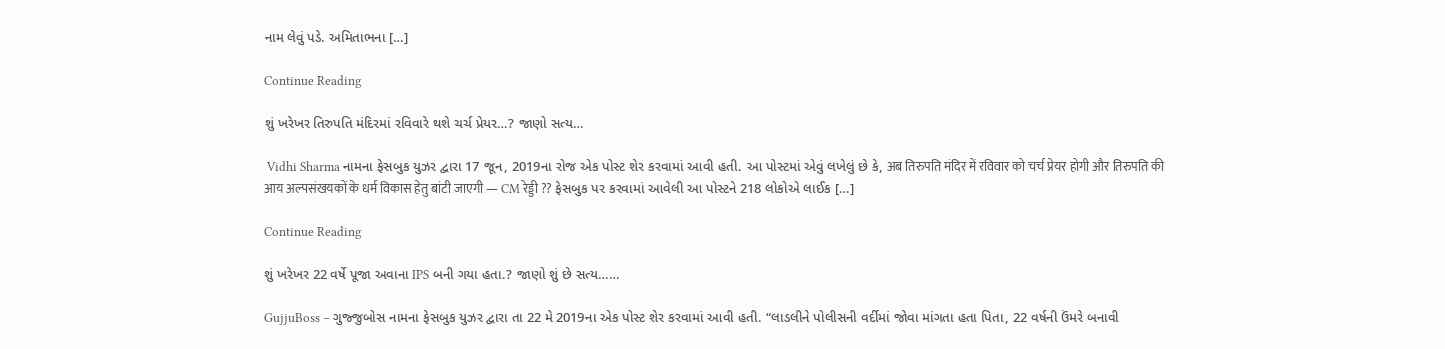નામ લેવું પડે. અમિતાભના […]

Continue Reading

શું ખરેખર તિરુપતિ મંદિરમાં રવિવારે થશે ચર્ચ પ્રેયર…? જાણો સત્ય…

 Vidhi Sharma નામના ફેસબુક યુઝર દ્વારા 17 જૂન, 2019ના રોજ એક પોસ્ટ શેર કરવામાં આવી હતી. આ પોસ્ટમાં એવું લખેલું છે કે, अब तिरुपति मंदिर में रविवार को चर्च प्रेयर होगी और तिरुपति की आय अल्पसंखयकों के धर्म विकास हेतु बांटी जाएगी — CM रेड्डी ?? ફેસબુક પર કરવામાં આવેલી આ પોસ્ટને 218 લોકોએ લાઈક […]

Continue Reading

શું ખરેખર 22 વર્ષે પૂજા અવાના IPS બની ગયા હતા.? જાણો શું છે સત્ય……

GujjuBoss – ગુજ્જુબોસ નામના ફેસબુક યુઝર દ્વારા તા 22 મે 2019ના એક પોસ્ટ શેર કરવામાં આવી હતી. “લાડલીને પોલીસની વર્દીમાં જોવા માંગતા હતા પિતા, 22 વર્ષની ઉંમરે બનાવી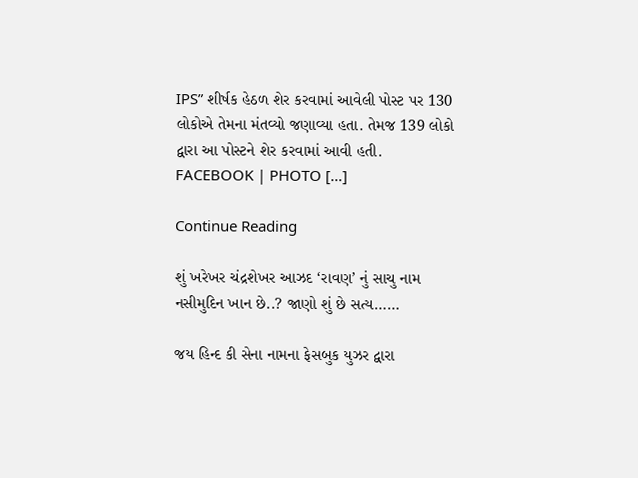IPS” શીર્ષક હેઠળ શેર કરવામાં આવેલી પોસ્ટ પર 130 લોકોએ તેમના મંતવ્યો જણાવ્યા હતા. તેમજ 139 લોકો દ્વારા આ પોસ્ટને શેર કરવામાં આવી હતી. FACEBOOK | PHOTO […]

Continue Reading

શું ખરેખર ચંદ્રશેખર આઝદ ‘રાવણ’ નું સાચુ નામ નસીમુદિન ખાન છે..? જાણો શું છે સત્ય……

જય હિન્દ કી સેના નામના ફેસબુક યુઝર દ્વારા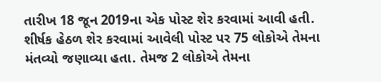તારીખ 18 જૂન 2019ના એક પોસ્ટ શેર કરવામાં આવી હતી. શીર્ષક હેઠળ શેર કરવામાં આવેલી પોસ્ટ પર 75 લોકોએ તેમના મંતવ્યો જણાવ્યા હતા. તેમજ 2 લોકોએ તેમના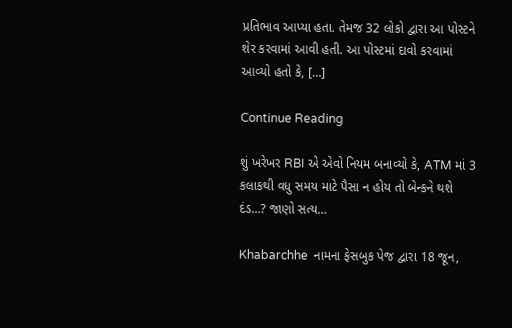પ્રતિભાવ આપ્યા હતા. તેમજ 32 લોકો દ્વારા આ પોસ્ટને શેર કરવામાં આવી હતી. આ પોસ્ટમાં દાવો કરવામાં આવ્યો હતો કે, […]

Continue Reading

શું ખરેખર RBI એ એવો નિયમ બનાવ્યો કે, ATM માં 3 કલાકથી વધુ સમય માટે પૈસા ન હોય તો બેન્કને થશે દંડ…? જાણો સત્ય…

Khabarchhe  નામના ફેસબુક પેજ દ્વારા 18 જૂન,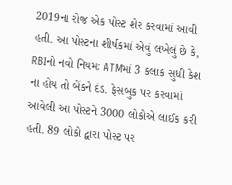2019ના રોજ એક પોસ્ટ શેર કરવામાં આવી હતી. આ પોસ્ટના શીર્ષકમાં એવું લખેલું છે કે, RBIનો નવો નિયમઃ ATMમાં 3 કલાક સુધી કેશ ના હોય તો બેંકને દંડ. ફેસબુક પર કરવામાં આવેલી આ પોસ્ટને 3000 લોકોએ લાઈક કરી હતી. 89 લોકો દ્વારા પોસ્ટ પર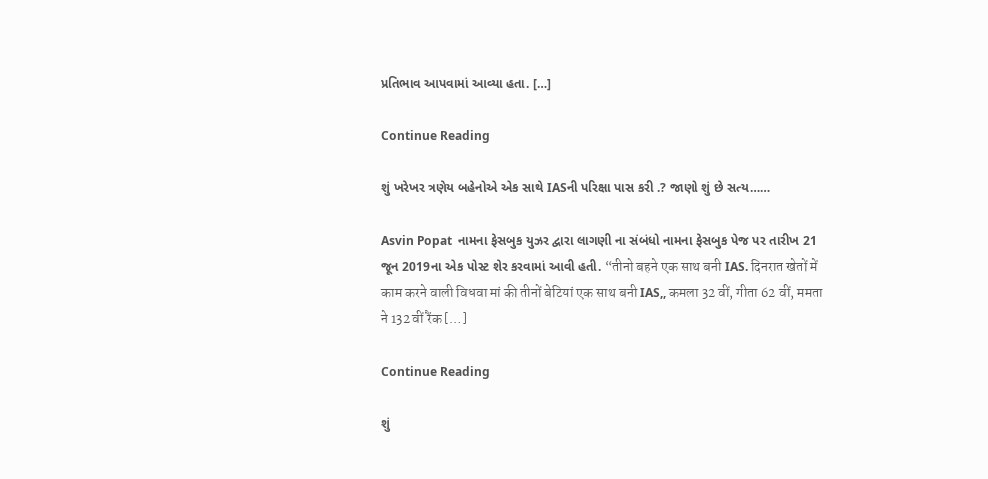પ્રતિભાવ આપવામાં આવ્યા હતા. […]

Continue Reading

શું ખરેખર ત્રણેય બહેનોએ એક સાથે IASની પરિક્ષા પાસ કરી .? જાણો શું છે સત્ય……

Asvin Popat  નામના ફેસબુક યુઝર દ્વારા લાગણી ના સંબંધો નામના ફેસબુક પેજ પર તારીખ 21 જૂન 2019ના એક પોસ્ટ શેર કરવામાં આવી હતી. “तीनो बहने एक साथ बनी IAS. दिनरात खेतों में काम करने वाली विधवा मां की तीनों बेटियां एक साथ बनी IAS,, कमला 32 वीं, गीता 62 वीं, ममता ने 132 वीं रैंक […]

Continue Reading

શું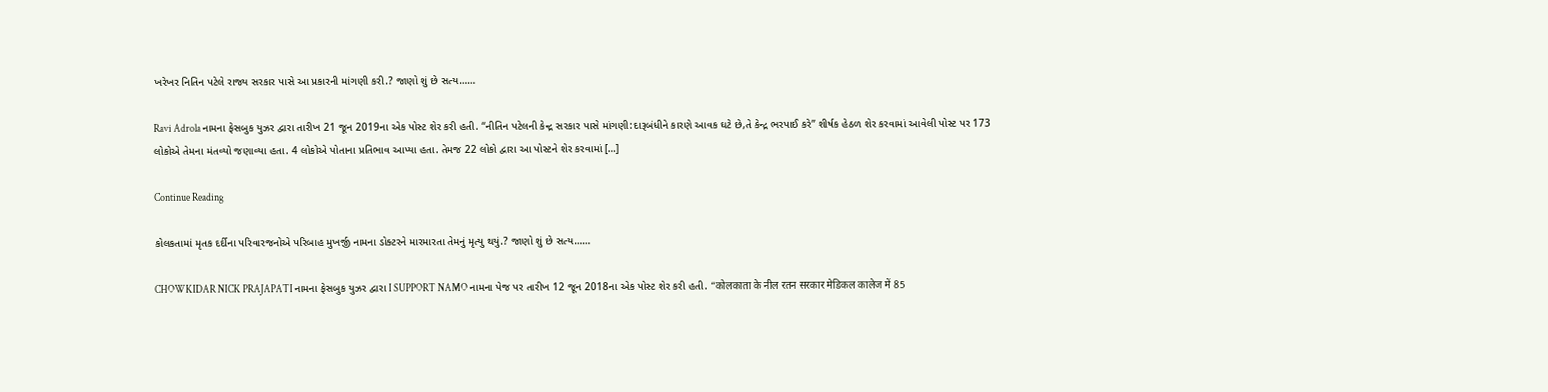ખરેખર નિતિન પટેલે રાજ્ય સરકાર પાસે આ પ્રકારની માંગણી કરી.? જાણો શું છે સત્ય……

Ravi Adrola નામના ફેસબુક યુઝર દ્વારા તારીખ 21 જૂન 2019ના એક પોસ્ટ શેર કરી હતી. “નીતિન પટેલની કેન્દ્ર સરકાર પાસે માંગણી:દારૂબંધીને કારણે આવક ઘટે છે,તે કેન્દ્ર ભરપાઈ કરે” શીર્ષક હેઠળ શેર કરવામાં આવેલી પોસ્ટ પર 173 લોકોએ તેમના મંતવ્યો જણાવ્યા હતા. 4 લોકોએ પોતાના પ્રતિભાવ આપ્યા હતા. તેમજ 22 લોકો દ્વારા આ પોસ્ટને શેર કરવામાં […]

Continue Reading

કોલકતામાં મૃતક દર્દીના પરિવારજનોએ પરિબાહ મુખર્જી નામના ડોક્ટરને મારમારતા તેમનું મૃત્યુ થયું.? જાણો શું છે સત્ય……

CHOWKIDAR NICK PRAJAPATI નામના ફેસબુક યુઝર દ્વારા I SUPPORT NAMO નામના પેજ પર તારીખ 12 જૂન 2018ના એક પોસ્ટ શેર કરી હતી. “कोलकाता के नील रतन सरकार मेडिकल कालेज में 85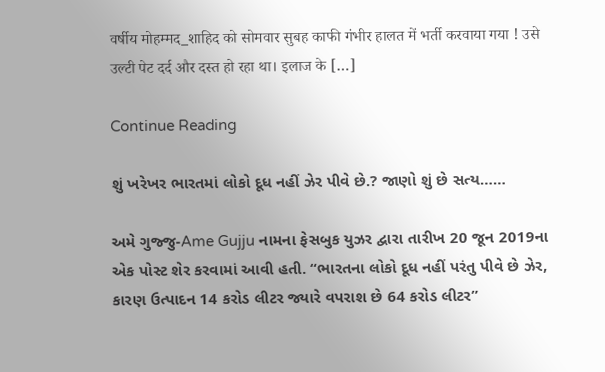वर्षीय मोहम्मद_शाहिद को सोमवार सुबह काफी गंभीर हालत में भर्ती करवाया गया ! उसे उल्टी पेट दर्द और दस्त हो रहा था। इलाज के […]

Continue Reading

શું ખરેખર ભારતમાં લોકો દૂધ નહીં ઝેર પીવે છે.? જાણો શું છે સત્ય……

અમે ગુજ્જુ-Ame Gujju નામના ફેસબુક યુઝર દ્વારા તારીખ 20 જૂન 2019ના એક પોસ્ટ શેર કરવામાં આવી હતી. “ભારતના લોકો દૂધ નહીં પરંતુ પીવે છે ઝેર, કારણ ઉત્પાદન 14 કરોડ લીટર જ્યારે વપરાશ છે 64 કરોડ લીટર”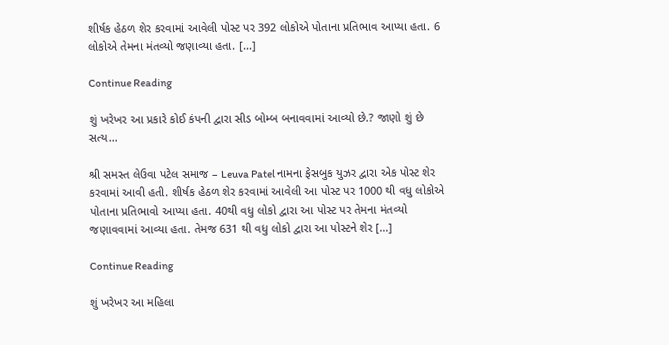શીર્ષક હેઠળ શેર કરવામાં આવેલી પોસ્ટ પર 392 લોકોએ પોતાના પ્રતિભાવ આપ્યા હતા. 6 લોકોએ તેમના મંતવ્યો જણાવ્યા હતા. […]

Continue Reading

શું ખરેખર આ પ્રકારે કોઈ કંપની દ્વારા સીડ બોમ્બ બનાવવામાં આવ્યો છે.? જાણો શું છે સત્ય…

શ્રી સમસ્ત લેઉવા પટેલ સમાજ – Leuva Patel નામના ફેસબુક યુઝર દ્વારા એક પોસ્ટ શેર કરવામાં આવી હતી. શીર્ષક હેઠળ શેર કરવામાં આવેલી આ પોસ્ટ પર 1000 થી વધુ લોકોએ પોતાના પ્રતિભાવો આપ્યા હતા. 40થી વધુ લોકો દ્વારા આ પોસ્ટ પર તેમના મંતવ્યો જણાવવામાં આવ્યા હતા. તેમજ 631 થી વધુ લોકો દ્વારા આ પોસ્ટને શેર […]

Continue Reading

શું ખરેખર આ મહિલા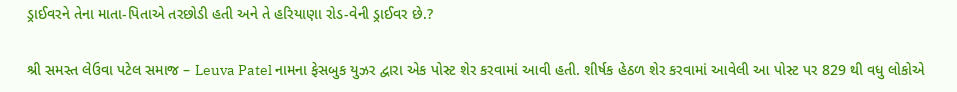ડ્રાઈવરને તેના માતા-પિતાએ તરછોડી હતી અને તે હરિયાણા રોડ-વેની ડ્રાઈવર છે.?

શ્રી સમસ્ત લેઉવા પટેલ સમાજ – Leuva Patel નામના ફેસબુક યુઝર દ્વારા એક પોસ્ટ શેર કરવામાં આવી હતી. શીર્ષક હેઠળ શેર કરવામાં આવેલી આ પોસ્ટ પર 829 થી વધુ લોકોએ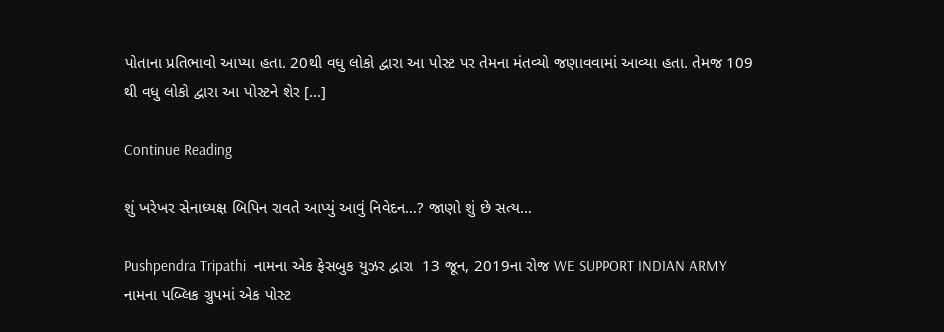પોતાના પ્રતિભાવો આપ્યા હતા. 20થી વધુ લોકો દ્વારા આ પોસ્ટ પર તેમના મંતવ્યો જણાવવામાં આવ્યા હતા. તેમજ 109 થી વધુ લોકો દ્વારા આ પોસ્ટને શેર […]

Continue Reading

શું ખરેખર સેનાધ્યક્ષ બિપિન રાવતે આપ્યું આવું નિવેદન…? જાણો શું છે સત્ય…

Pushpendra Tripathi  નામના એક ફેસબુક યુઝર દ્વારા  13 જૂન, 2019ના રોજ WE SUPPORT INDIAN ARMY નામના પબ્લિક ગ્રુપમાં એક પોસ્ટ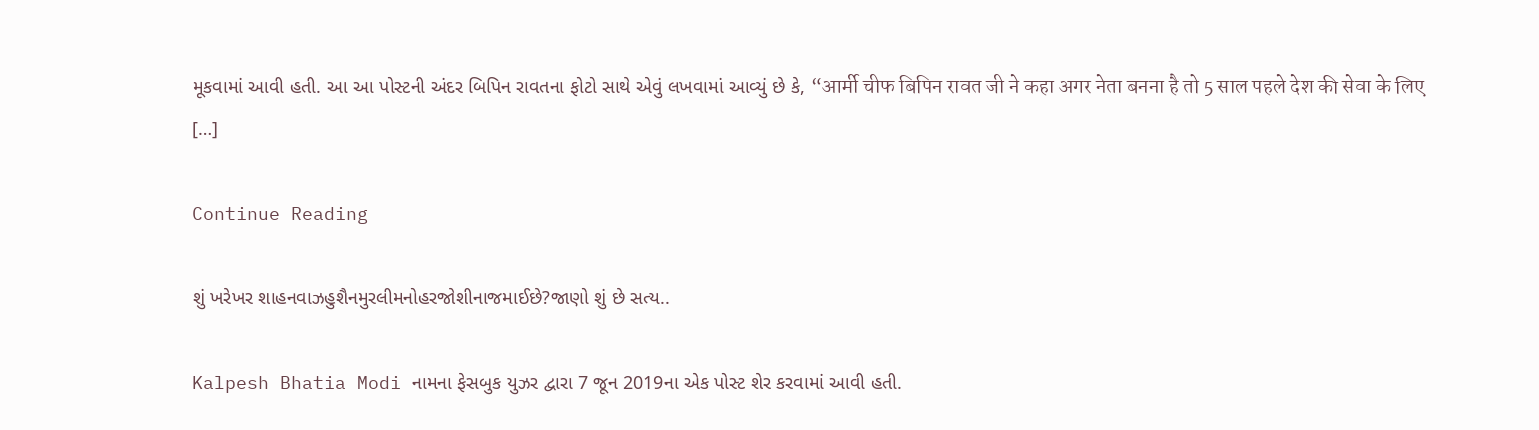મૂકવામાં આવી હતી. આ આ પોસ્ટની અંદર બિપિન રાવતના ફોટો સાથે એવું લખવામાં આવ્યું છે કે, “आर्मी चीफ बिपिन रावत जी ने कहा अगर नेता बनना है तो 5 साल पहले देश की सेवा के लिए […]

Continue Reading

શું ખરેખર શાહનવાઝહુશૈનમુરલીમનોહરજોશીનાજમાઈછે?જાણો શું છે સત્ય..

Kalpesh Bhatia Modi નામના ફેસબુક યુઝર દ્વારા 7 જૂન 2019ના એક પોસ્ટ શેર કરવામાં આવી હતી.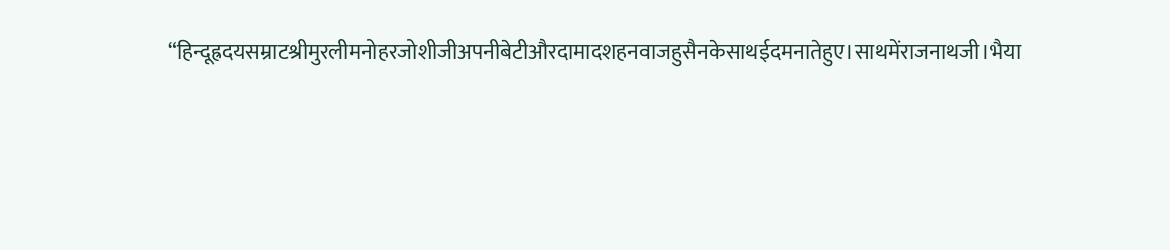“हिन्दूह्रदयसम्राटश्रीमुरलीमनोहरजोशीजीअपनीबेटीऔरदामादशहनवाजहुसैनकेसाथईदमनातेहुए।साथमेंराजनाथजी।भैया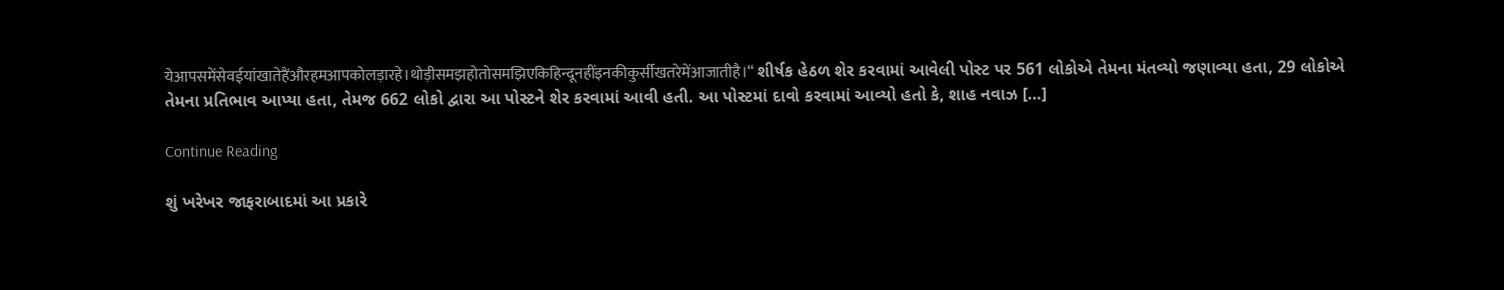येआपसमेंसेवईयांखातेहैंऔरहमआपकोलड़ारहे।थोड़ीसमझहोतोसमझिएकिहिन्दूनहींइनकीकुर्सीखतरेमेंआजातीहै।“ શીર્ષક હેઠળ શેર કરવામાં આવેલી પોસ્ટ પર 561 લોકોએ તેમના મંતવ્યો જણાવ્યા હતા, 29 લોકોએ તેમના પ્રતિભાવ આપ્યા હતા, તેમજ 662 લોકો દ્વારા આ પોસ્ટને શેર કરવામાં આવી હતી. આ પોસ્ટમાં દાવો કરવામાં આવ્યો હતો કે, શાહ નવાઝ […]

Continue Reading

શું ખરેખર જાફરાબાદમાં આ પ્રકારે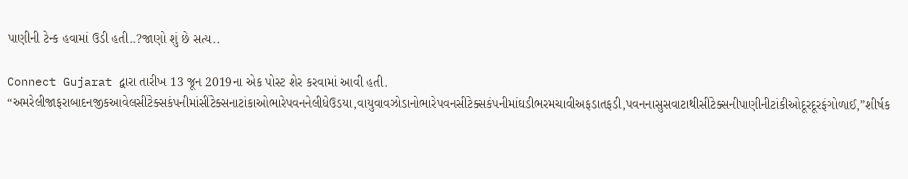પાણીની ટેન્ક હવામાં ઉડી હતી..?જાણો શું છે સત્ય..

Connect Gujarat દ્વારા તારીખ 13 જૂન 2019ના એક પોસ્ટ શેર કરવામાં આવી હતી. “અમરેલીજાફરાબાદનજીકઆવેલસીંટેક્સકંપનીમાંસીંટેક્સનાટાંકાઓભારેપવનનેલીધેઉડયા,વાયુવાવઝોડાનોભારેપવનસીંટેક્સકંપનીમાંઘડીભરમચાવીઅફડાતફડી,પવનનાસુસવાટાથીસીંટેક્સનીપાણીનીટાંકીઓદૂરદૂરફંગોળાઈ,”શીર્ષક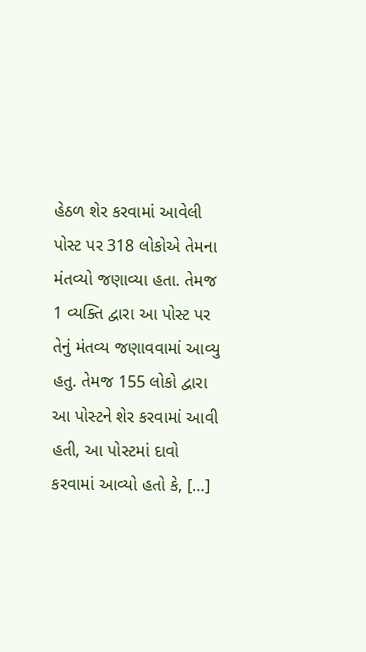હેઠળ શેર કરવામાં આવેલી પોસ્ટ પર 318 લોકોએ તેમના મંતવ્યો જણાવ્યા હતા. તેમજ 1 વ્યક્તિ દ્વારા આ પોસ્ટ પર તેનું મંતવ્ય જણાવવામાં આવ્યુ હતુ. તેમજ 155 લોકો દ્વારા આ પોસ્ટને શેર કરવામાં આવી હતી, આ પોસ્ટમાં દાવો કરવામાં આવ્યો હતો કે, […]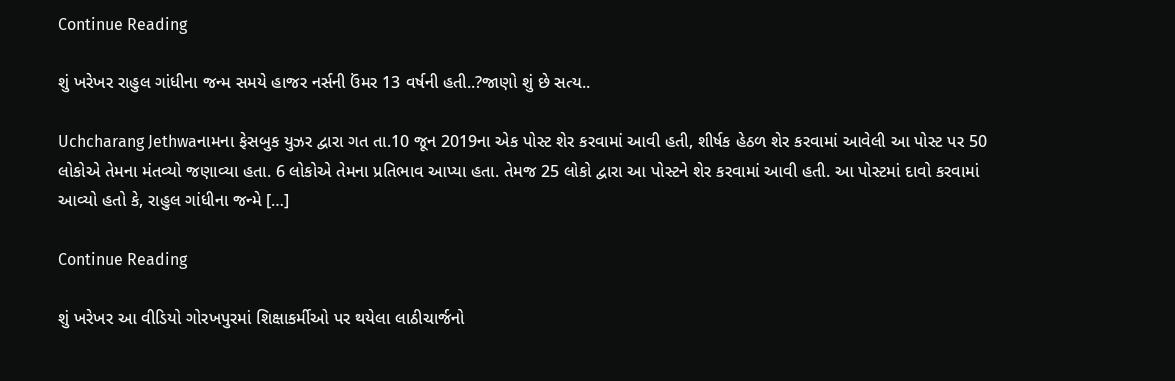Continue Reading

શું ખરેખર રાહુલ ગાંધીના જન્મ સમયે હાજર નર્સની ઉંમર 13 વર્ષની હતી..?જાણો શું છે સત્ય..

Uchcharang Jethwaનામના ફેસબુક યુઝર દ્વારા ગત તા.10 જૂન 2019ના એક પોસ્ટ શેર કરવામાં આવી હતી, શીર્ષક હેઠળ શેર કરવામાં આવેલી આ પોસ્ટ પર 50 લોકોએ તેમના મંતવ્યો જણાવ્યા હતા. 6 લોકોએ તેમના પ્રતિભાવ આપ્યા હતા. તેમજ 25 લોકો દ્વારા આ પોસ્ટને શેર કરવામાં આવી હતી. આ પોસ્ટમાં દાવો કરવામાં આવ્યો હતો કે, રાહુલ ગાંધીના જન્મે […]

Continue Reading

શું ખરેખર આ વીડિયો ગોરખપુરમાં શિક્ષાકર્મીઓ પર થયેલા લાઠીચાર્જનો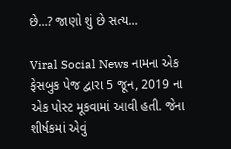છે…? જાણો શું છે સત્ય…

Viral Social News નામના એક ફેસબુક પેજ દ્વારા 5 જૂન, 2019 ના એક પોસ્ટ મૂકવામાં આવી હતી. જેના શીર્ષકમાં એવું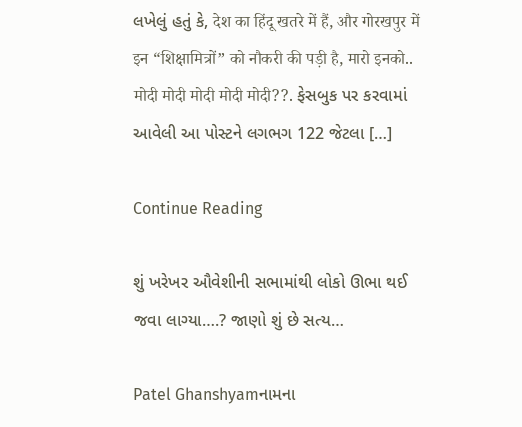લખેલું હતું કે, देश का हिंदू खतरे में हैं, और गोरखपुर में इन “शिक्षामित्रों” को नौकरी की पड़ी है, मारो इनको.. मोदी मोदी मोदी मोदी मोदी??. ફેસબુક પર કરવામાં આવેલી આ પોસ્ટને લગભગ 122 જેટલા […]

Continue Reading

શું ખરેખર ઔવેશીની સભામાંથી લોકો ઊભા થઈ જવા લાગ્યા….? જાણો શું છે સત્ય…

Patel Ghanshyamનામના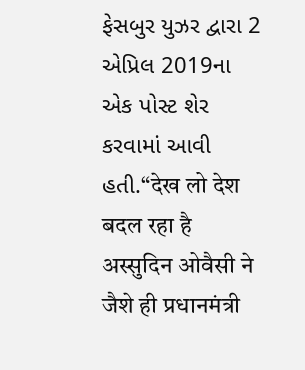ફેસબુર યુઝર દ્વારા 2 એપ્રિલ 2019ના એક પોસ્ટ શેર કરવામાં આવી હતી.“देख लो देश बदल रहा है अस्सुदिन ओवैसी ने जैशे ही प्रधानमंत्री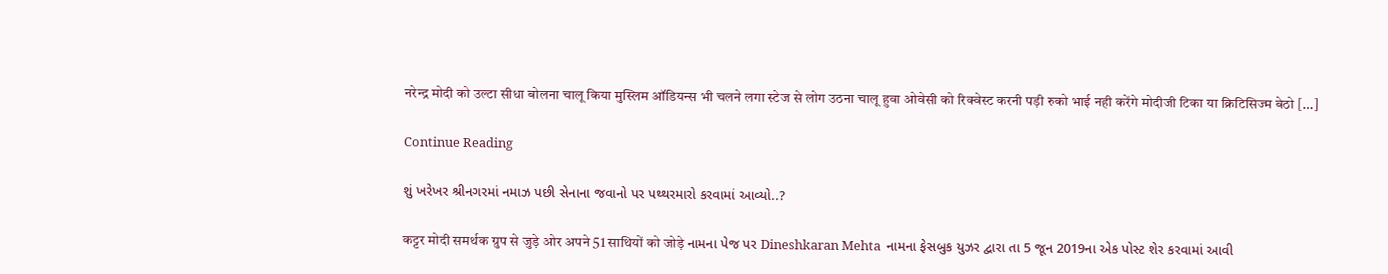नरेन्द्र मोदी को उल्टा सीधा बोलना चालू किया मुस्लिम ऑडियन्स भी चलने लगा स्टेज से लोग उठना चालू हुवा ओवेसी को रिक्वेस्ट करनी पड़ी रुको भाई नही करेंगे मोदीजी टिका या क्रिटिसिज्म बेठो […]

Continue Reading

શું ખરેખર શ્રીનગરમાં નમાઝ પછી સેનાના જવાનો પર પથ્થરમારો કરવામાં આવ્યો..?

कट्टर मोदी समर्थक ग्रुप से जुड़े ओर अपने 51 साथियों को जोड़े નામના પેજ પર Dineshkaran Mehta  નામના ફેસબુક યુઝર દ્વારા તા 5 જૂન 2019ના એક પોસ્ટ શેર કરવામાં આવી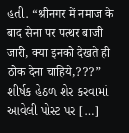હતી. “श्रीनगर में नमाज के बाद सेना पर पत्थर बाजी जारी, क्या इनको देखते ही ठोक देना चाहिये,???” શીર્ષક હેઠળ શેર કરવામાં આવેલી પોસ્ટ પર […]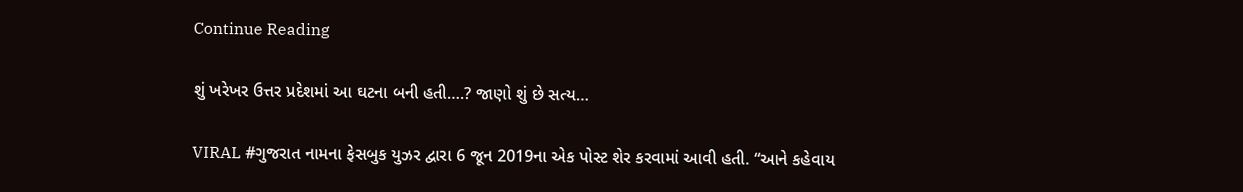Continue Reading

શું ખરેખર ઉત્તર પ્રદેશમાં આ ઘટના બની હતી….? જાણો શું છે સત્ય…

VIRAL #ગુજરાત નામના ફેસબુક યુઝર દ્વારા 6 જૂન 2019ના એક પોસ્ટ શેર કરવામાં આવી હતી. “આને કહેવાય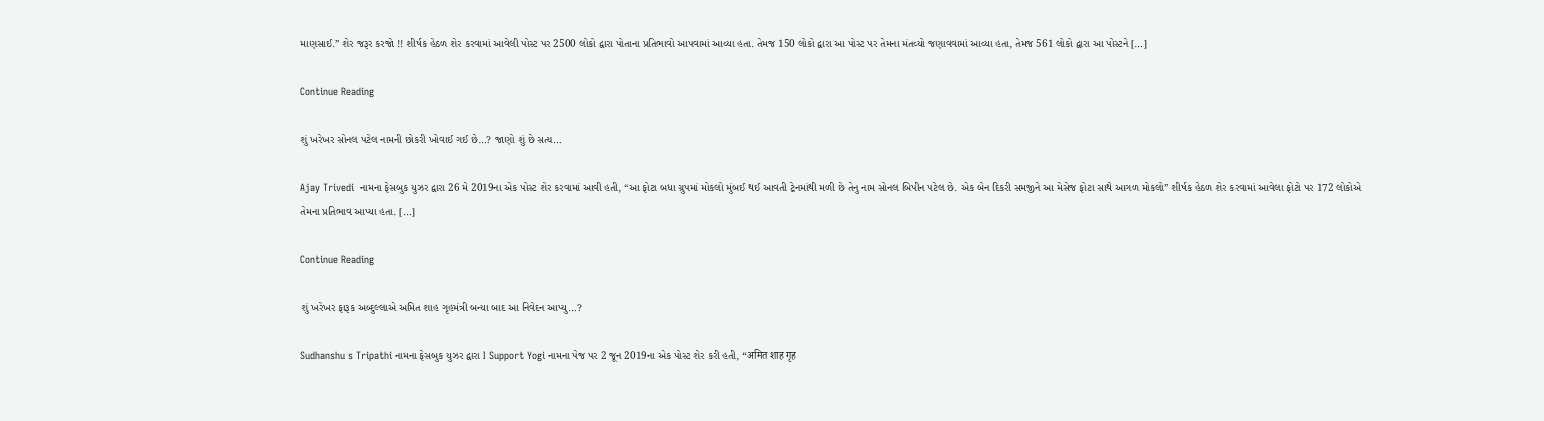માણસાઈ.” શેર જરૂર કરજો !! શીર્ષક હેઠળ શેર કરવામાં આવેલી પોસ્ટ પર 2500 લોકો દ્વારા પોતાના પ્રતિભાવો આપવામાં આવ્યા હતા. તેમજ 150 લોકો દ્વારા આ પોસ્ટ પર તેમના મંતવ્યો જણાવવામાં આવ્યા હતા, તેમજ 561 લોકો દ્વારા આ પોસ્ટને […]

Continue Reading

શું ખરેખર સોનલ પટેલ નામની છોકરી ખોવાઈ ગઈ છે…? જાણો શું છે સત્ય…

Ajay Trivedi  નામના ફેસબુક યુઝર દ્વારા 26 મે 2019ના એક પોસ્ટ શેર કરવામાં આવી હતી, “આ ફોટા બધા ગ્રુપમાં મોકલો મુંબઈ થઈ આવતી ટ્રેનમાંથી મળી છે તેનુ નામ સોનલ બિપીન પટેલ છે. એક બેન દિકરી સમજીને આ મેસેજ ફોટા સાથે આગળ મોકલો” શીર્ષક હેઠળ શેર કરવામાં આવેલા ફોટો પર 172 લોકોએ તેમના પ્રતિભાવ આપ્યા હતા. […]

Continue Reading

શું ખરેખર ફારૂક અબ્દુલ્લાએ અમિત શાહ ગૃહમંત્રી બન્યા બાદ આ નિવેદન આપ્યુ…?

Sudhanshu s Tripathi નામના ફેસબુક યુઝર દ્વારા I Support Yogi નામના પેજ પર 2 જૂન 2019ના એક પોસ્ટ શેર કરી હતી, “अमित शाह गृह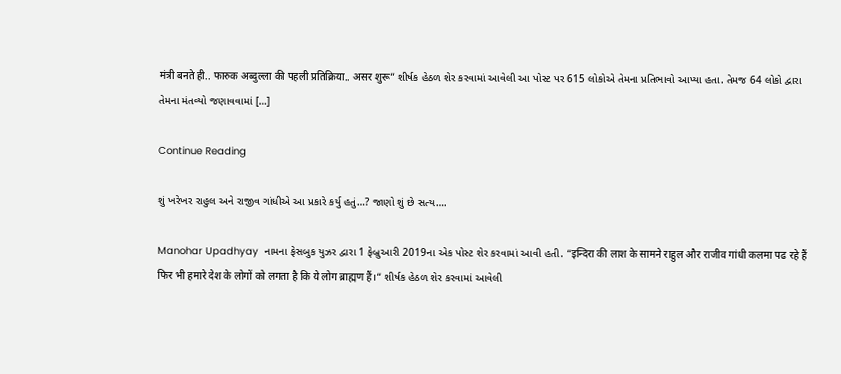मंत्री बनते ही.. फारुक अब्दुल्ला की पहली प्रतिक्रिया.. असर शुरू” શીર્ષક હેઠળ શેર કરવામાં આવેલી આ પોસ્ટ પર 615 લોકોએ તેમના પ્રતિભાવો આપ્યા હતા. તેમજ 64 લોકો દ્વારા તેમના મંતવ્યો જણાવવામાં […]

Continue Reading

શું ખરેખર રાહુલ અને રાજીવ ગાંધીએ આ પ્રકારે કર્યુ હતું…? જાણો શું છે સત્ય….

Manohar Upadhyay  નામના ફેસબુક યુઝર દ્વારા 1 ફેબ્રુઆરી 2019ના એક પોસ્ટ શેર કરવામાં આવી હતી. “इन्दिरा की लाश के सामने राहुल और राजीव गांधी कलमा पढ रहे हैं फिर भी हमारे देश के लोगों को लगता है कि ये लोग ब्राह्मण हैं।“ શીર્ષક હેઠળ શેર કરવામાં આવેલી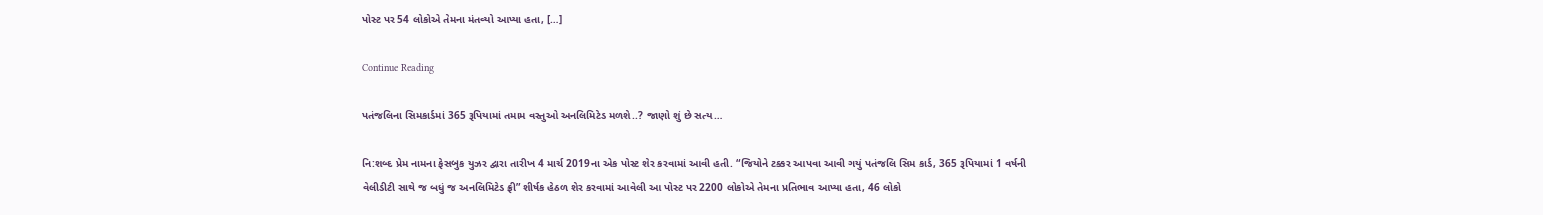પોસ્ટ પર 54 લોકોએ તેમના મંતવ્યો આપ્યા હતા, […]

Continue Reading

પતંજલિના સિમકાર્ડમાં 365 રૂપિયામાં તમામ વસ્તુઓ અનલિમિટેડ મળશે..? જાણો શું છે સત્ય…

નિ:શબ્દ પ્રેમ નામના ફેસબુક યુઝર દ્વારા તારીખ 4 માર્ચ 2019ના એક પોસ્ટ શેર કરવામાં આવી હતી. “જિયોને ટક્કર આપવા આવી ગયું પતંજલિ સિમ કાર્ડ, 365 રૂપિયામાં 1 વર્ષની વેલીડીટી સાથે જ બધું જ અનલિમિટેડ ફ્રી” શીર્ષક હેઠળ શેર કરવામાં આવેલી આ પોસ્ટ પર 2200 લોકોએ તેમના પ્રતિભાવ આપ્યા હતા, 46 લોકો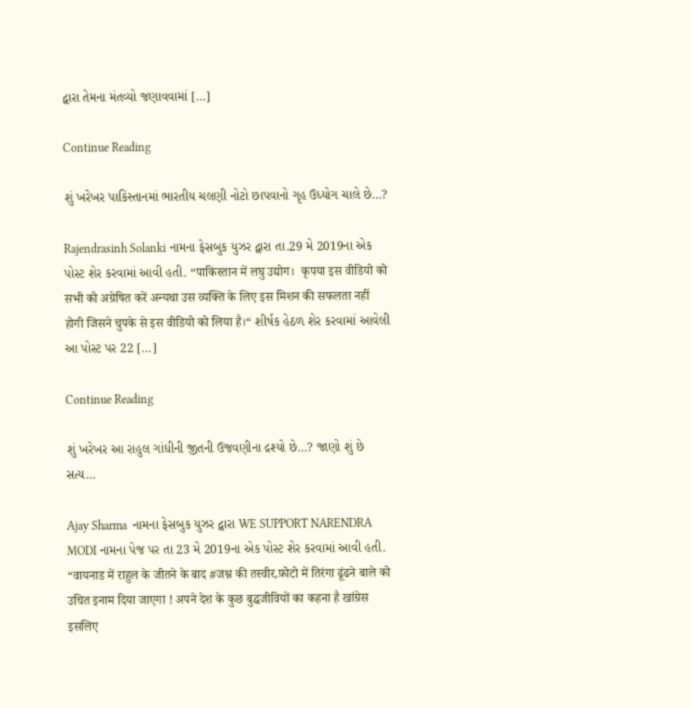દ્વારા તેમના મંતવ્યો જણાવવામાં […]

Continue Reading

શું ખરેખર પાકિસ્તાનમાં ભારતીય ચલણી નોટો છાપવાનો ગૃહ ઉધ્યોગ ચાલે છે…?

Rajendrasinh Solanki નામના ફેસબુક યુઝર દ્વારા તા.29 મે 2019ના એક પોસ્ટ શેર કરવામાં આવી હતી. “पाकिस्तान में लघु उद्योग।  कृपया इस वीडियो को सभी को अग्रेषित करें अन्यथा उस व्यक्ति के लिए इस मिशन की सफलता नहीं होगी जिसने चुपके से इस वीडियो को लिया है।“ શીર્ષક હેઠળ શેર કરવામાં આવેલી આ પોસ્ટ પર 22 […]

Continue Reading

શું ખરેખર આ રાહુલ ગાંધીની જીતની ઉજવણીના દ્રશ્યો છે…? જાણો શું છે સત્ય…

Ajay Sharma  નામના ફેસબુક યુઝર દ્વારા WE SUPPORT NARENDRA MODI નામના પેજ પર તા 23 મે 2019ના એક પોસ્ટ શેર કરવામાં આવી હતી. “वायनाड में राहुल के जीतने के बाद #जश्न की तस्वीर,फ़ोटो में तिरंगा ढूंढने बाले को उचित इनाम दिया जाएगा ! अपने देश के कुछ बुद्धजीवियों का कहना है खांग्रेस इसलिए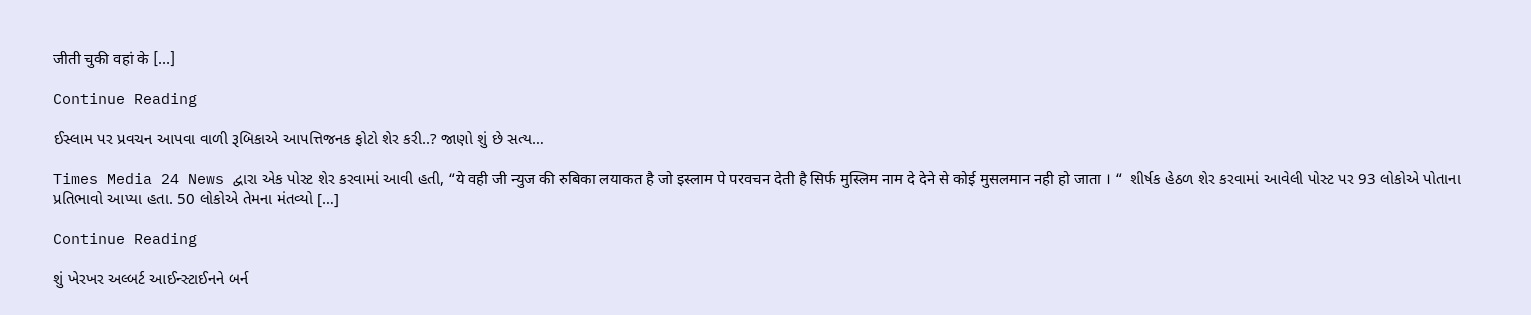जीती चुकी वहां के […]

Continue Reading

ઈસ્લામ પર પ્રવચન આપવા વાળી રૂબિકાએ આપત્તિજનક ફોટો શેર કરી..? જાણો શું છે સત્ય…

Times Media 24 News દ્વારા એક પોસ્ટ શેર કરવામાં આવી હતી, “ये वही जी न्युज की रुबिका लयाकत है जो इस्लाम पे परवचन देती है सिर्फ मुस्लिम नाम दे देने से कोई मुसलमान नही हो जाता । “  શીર્ષક હેઠળ શેર કરવામાં આવેલી પોસ્ટ પર 93 લોકોએ પોતાના પ્રતિભાવો આપ્યા હતા. 50 લોકોએ તેમના મંતવ્યો […]

Continue Reading

શું ખેરખર અલ્બર્ટ આઈન્સ્ટાઈનને બર્ન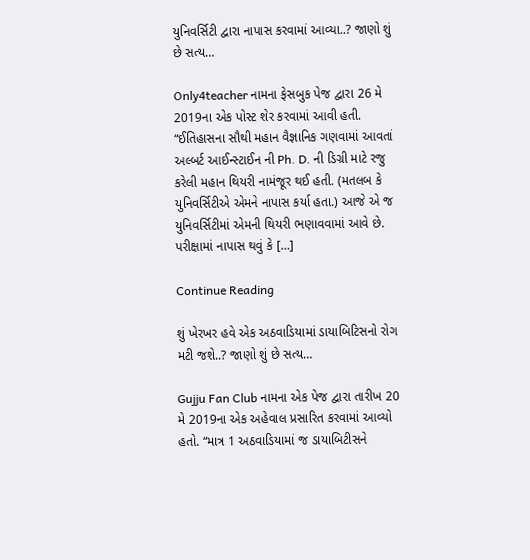યુનિવર્સિટી દ્વારા નાપાસ કરવામાં આવ્યા..? જાણો શું છે સત્ય…

Only4teacher નામના ફેસબુક પેજ દ્વારા 26 મે 2019ના એક પોસ્ટ શેર કરવામાં આવી હતી. “ઈતિહાસના સૌથી મહાન વૈજ્ઞાનિક ગણવામાં આવતાં અલ્બર્ટ આઈન્સ્ટાઈન ની Ph. D. ની ડિગ્રી માટે રજુ કરેલી મહાન થિયરી નામંજૂર થઈ હતી. (મતલબ કે યુનિવર્સિટીએ એમને નાપાસ કર્યા હતા.) આજે એ જ યુનિવર્સિટીમાં એમની થિયરી ભણાવવામાં આવે છે. પરીક્ષામાં નાપાસ થવું કે […]

Continue Reading

શું ખેરખર હવે એક અઠવાડિયામાં ડાયાબિટિસનો રોગ મટી જશે..? જાણો શું છે સત્ય…

Gujju Fan Club નામના એક પેજ દ્વારા તારીખ 20 મે 2019ના એક અહેવાલ પ્રસારિત કરવામાં આવ્યો હતો. “માત્ર 1 અઠવાડિયામાં જ ડાયાબિટીસને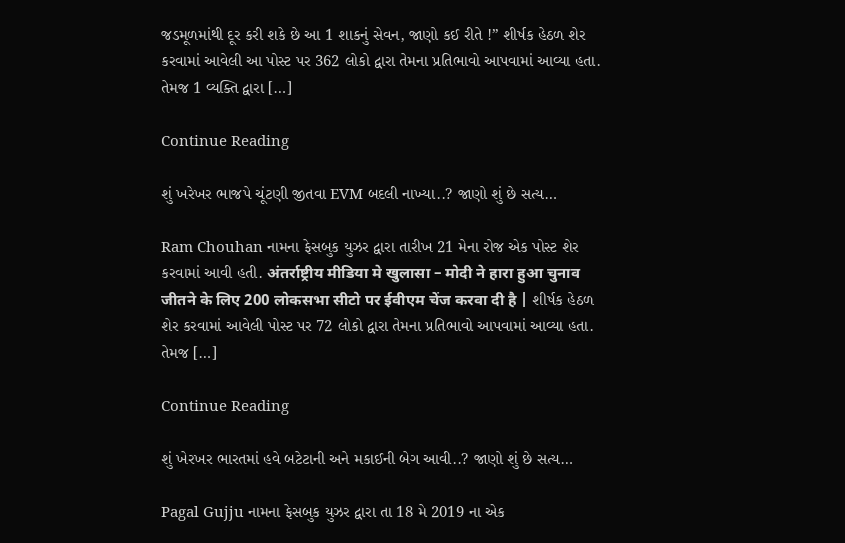જડમૂળમાંથી દૂર કરી શકે છે આ 1 શાકનું સેવન, જાણો કઈ રીતે !” શીર્ષક હેઠળ શેર કરવામાં આવેલી આ પોસ્ટ પર 362 લોકો દ્વારા તેમના પ્રતિભાવો આપવામાં આવ્યા હતા. તેમજ 1 વ્યક્તિ દ્વારા […]

Continue Reading

શું ખરેખર ભાજપે ચૂંટણી જીતવા EVM બદલી નાખ્યા..? જાણો શું છે સત્ય…

Ram Chouhan નામના ફેસબુક યુઝર દ્વારા તારીખ 21 મેના રોજ એક પોસ્ટ શેર કરવામાં આવી હતી. अंतर्राष्ट्रीय मीडिया मे खुलासा – मोदी ने हारा हुआ चुनाव जीतने के लिए 200 लोकसभा सीटो पर ईवीएम चेंज करवा दी है | શીર્ષક હેઠળ શેર કરવામાં આવેલી પોસ્ટ પર 72 લોકો દ્વારા તેમના પ્રતિભાવો આપવામાં આવ્યા હતા. તેમજ […]

Continue Reading

શું ખેરખર ભારતમાં હવે બટેટાની અને મકાઈની બેગ આવી..? જાણો શું છે સત્ય…

Pagal Gujju નામના ફેસબુક યુઝર દ્વારા તા 18 મે 2019 ના એક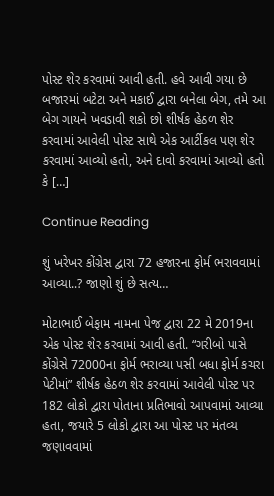પોસ્ટ શેર કરવામાં આવી હતી. હવે આવી ગયા છે બજારમાં બટેટા અને મકાઈ દ્વારા બનેલા બેગ, તમે આ બેગ ગાયને ખવડાવી શકો છો શીર્ષક હેઠળ શેર કરવામાં આવેલી પોસ્ટ સાથે એક આર્ટીકલ પણ શેર કરવામાં આવ્યો હતો, અને દાવો કરવામાં આવ્યો હતો કે […]

Continue Reading

શું ખરેખર કોંગ્રેસ દ્વારા 72 હજારના ફોર્મ ભરાવવામાં આવ્યા..? જાણો શું છે સત્ય…

મોટાભાઈ બેફામ નામના પેજ દ્વારા 22 મે 2019ના એક પોસ્ટ શેર કરવામાં આવી હતી. “ગરીબો પાસે કોંગ્રેસે 72000ના ફોર્મ ભરાવ્યા પસી બધા ફોર્મ કચરા પેટીમાં” શીર્ષક હેઠળ શેર કરવામાં આવેલી પોસ્ટ પર 182 લોકો દ્વારા પોતાના પ્રતિભાવો આપવામાં આવ્યા હતા, જયારે 5 લોકો દ્વારા આ પોસ્ટ પર મંતવ્ય જણાવવામાં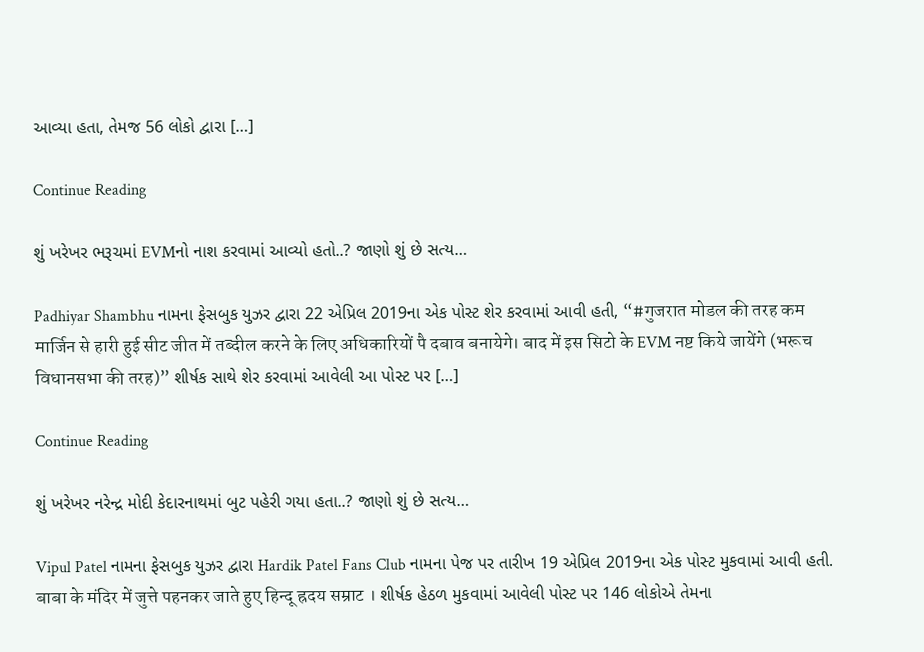આવ્યા હતા, તેમજ 56 લોકો દ્વારા […]

Continue Reading

શું ખરેખર ભરૂચમાં EVMનો નાશ કરવામાં આવ્યો હતો..? જાણો શું છે સત્ય…

Padhiyar Shambhu નામના ફેસબુક યુઝર દ્વારા 22 એપ્રિલ 2019ના એક પોસ્ટ શેર કરવામાં આવી હતી, “#गुजरात मोडल की तरह कम मार्जिन से हारी हुई सीट जीत में तब्दील करने के लिए अधिकारियों पै दबाव बनायेगे। बाद में इस सिटो के EVM नष्ट किये जायेंगे (भरूच विधानसभा की तरह)” શીર્ષક સાથે શેર કરવામાં આવેલી આ પોસ્ટ પર […]

Continue Reading

શું ખરેખર નરેન્દ્ર મોદી કેદારનાથમાં બુટ પહેરી ગયા હતા..? જાણો શું છે સત્ય…

Vipul Patel નામના ફેસબુક યુઝર દ્વારા Hardik Patel Fans Club નામના પેજ પર તારીખ 19 એપ્રિલ 2019ના એક પોસ્ટ મુકવામાં આવી હતી. बाबा के मंदिर में जुत्ते पहनकर जाते हुए हिन्दू ह्रदय सम्राट । શીર્ષક હેઠળ મુકવામાં આવેલી પોસ્ટ પર 146 લોકોએ તેમના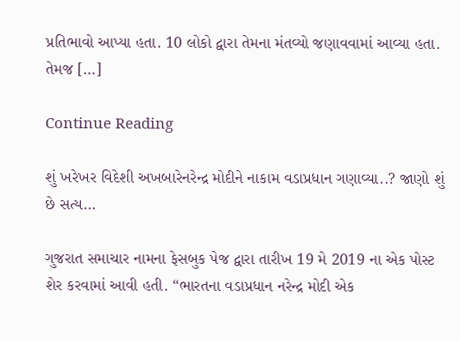પ્રતિભાવો આપ્યા હતા. 10 લોકો દ્વારા તેમના મંતવ્યો જણાવવામાં આવ્યા હતા. તેમજ […]

Continue Reading

શું ખરેખર વિદેશી અખબારેનરેન્દ્ર મોદીને નાકામ વડાપ્રધાન ગણાવ્યા..? જાણો શું છે સત્ય…

ગુજરાત સમાચાર નામના ફેસબુક પેજ દ્વારા તારીખ 19 મે 2019 ના એક પોસ્ટ શેર કરવામાં આવી હતી. “ભારતના વડાપ્રધાન નરેન્દ્ર મોદી એક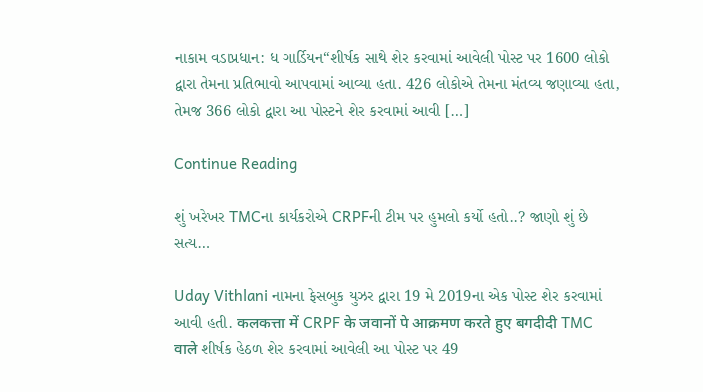નાકામ વડાપ્રધાન: ધ ગાર્ડિયન“શીર્ષક સાથે શેર કરવામાં આવેલી પોસ્ટ પર 1600 લોકો દ્વારા તેમના પ્રતિભાવો આપવામાં આવ્યા હતા. 426 લોકોએ તેમના મંતવ્ય જણાવ્યા હતા, તેમજ 366 લોકો દ્વારા આ પોસ્ટને શેર કરવામાં આવી […]

Continue Reading

શું ખરેખર TMCના કાર્યકરોએ CRPFની ટીમ પર હુમલો કર્યો હતો..? જાણો શું છે સત્ય…

Uday Vithlani નામના ફેસબુક યુઝર દ્વારા 19 મે 2019ના એક પોસ્ટ શેર કરવામાં આવી હતી. कलकत्ता में CRPF के जवानों पे आक्रमण करते हुए बगदीदी TMC वाले શીર્ષક હેઠળ શેર કરવામાં આવેલી આ પોસ્ટ પર 49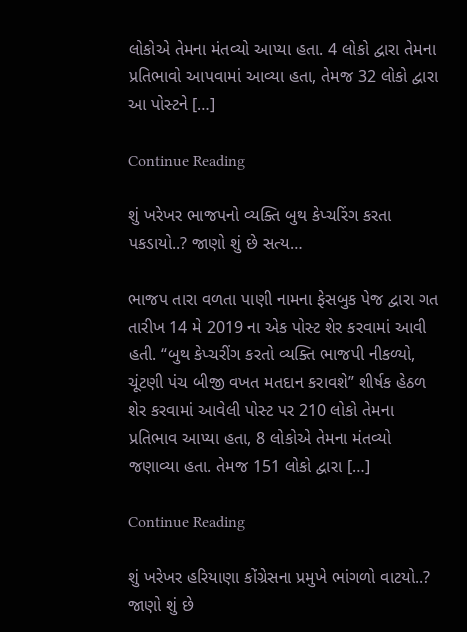લોકોએ તેમના મંતવ્યો આપ્યા હતા. 4 લોકો દ્વારા તેમના પ્રતિભાવો આપવામાં આવ્યા હતા, તેમજ 32 લોકો દ્વારા આ પોસ્ટને […]

Continue Reading

શું ખરેખર ભાજપનો વ્યક્તિ બુથ કેપ્ચરિંગ કરતા પકડાયો..? જાણો શું છે સત્ય…

ભાજપ તારા વળતા પાણી નામના ફેસબુક પેજ દ્વારા ગત તારીખ 14 મે 2019 ના એક પોસ્ટ શેર કરવામાં આવી હતી. “બુથ કેપ્ચરીંગ કરતો વ્યક્તિ ભાજપી નીકળ્યો, ચૂંટણી પંચ બીજી વખત મતદાન કરાવશે” શીર્ષક હેઠળ શેર કરવામાં આવેલી પોસ્ટ પર 210 લોકો તેમના પ્રતિભાવ આપ્યા હતા, 8 લોકોએ તેમના મંતવ્યો જણાવ્યા હતા. તેમજ 151 લોકો દ્વારા […]

Continue Reading

શું ખરેખર હરિયાણા કોંગ્રેસના પ્રમુખે ભાંગળો વાટયો..? જાણો શું છે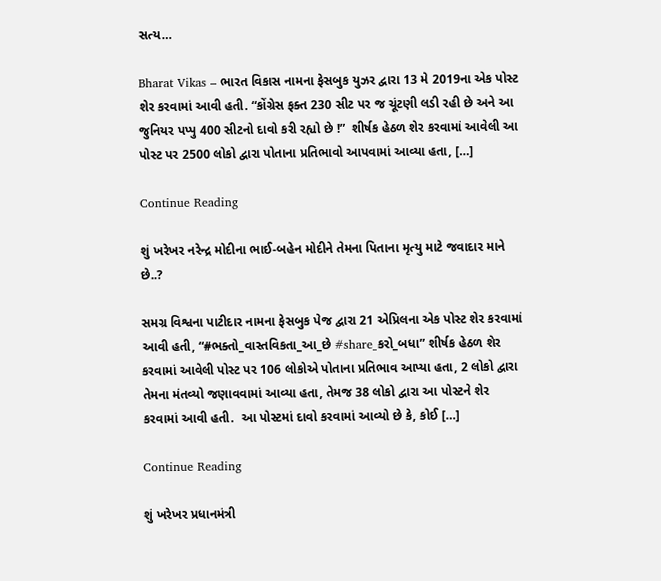સત્ય…

Bharat Vikas – ભારત વિકાસ નામના ફેસબુક યુઝર દ્વારા 13 મે 2019ના એક પોસ્ટ શેર કરવામાં આવી હતી. “કોંગ્રેસ ફક્ત 230 સીટ પર જ ચૂંટણી લડી રહી છે અને આ જુનિયર પપ્પુ 400 સીટનો દાવો કરી રહ્યો છે !”  શીર્ષક હેઠળ શેર કરવામાં આવેલી આ પોસ્ટ પર 2500 લોકો દ્વારા પોતાના પ્રતિભાવો આપવામાં આવ્યા હતા, […]

Continue Reading

શું ખરેખર નરેન્દ્ર મોદીના ભાઈ-બહેન મોદીને તેમના પિતાના મૃત્યુ માટે જવાદાર માને છે..?

સમગ્ર વિશ્વના પાટીદાર નામના ફેસબુક પેજ દ્વારા 21 એપ્રિલના એક પોસ્ટ શેર કરવામાં આવી હતી, “#ભક્તો_વાસ્તવિકતા_આ_છે #share_કરો_બધા” શીર્ષક હેઠળ શેર કરવામાં આવેલી પોસ્ટ પર 106 લોકોએ પોતાના પ્રતિભાવ આપ્યા હતા, 2 લોકો દ્વારા તેમના મંતવ્યો જણાવવામાં આવ્યા હતા, તેમજ 38 લોકો દ્વારા આ પોસ્ટને શેર કરવામાં આવી હતી.  આ પોસ્ટમાં દાવો કરવામાં આવ્યો છે કે, કોઈ […]

Continue Reading

શું ખરેખર પ્રધાનમંત્રી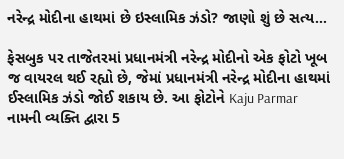નરેન્દ્ર મોદીના હાથમાં છે ઇસ્લામિક ઝંડો? જાણો શું છે સત્ય…

ફેસબુક પર તાજેતરમાં પ્રધાનમંત્રી નરેન્દ્ર મોદીનો એક ફોટો ખૂબ જ વાયરલ થઈ રહ્યો છે, જેમાં પ્રધાનમંત્રી નરેન્દ્ર મોદીના હાથમાં ઈસ્લામિક ઝંડો જોઈ શકાય છે. આ ફોટોને Kaju Parmar નામની વ્યક્તિ દ્વારા 5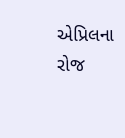એપ્રિલના રોજ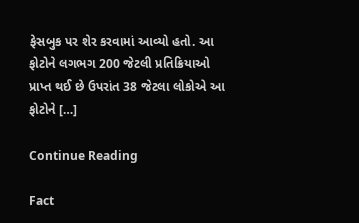ફેસબુક પર શેર કરવામાં આવ્યો હતો. આ ફોટોને લગભગ 200 જેટલી પ્રતિક્રિયાઓ પ્રાપ્ત થઈ છે ઉપરાંત 38 જેટલા લોકોએ આ ફોટોને […]

Continue Reading

Fact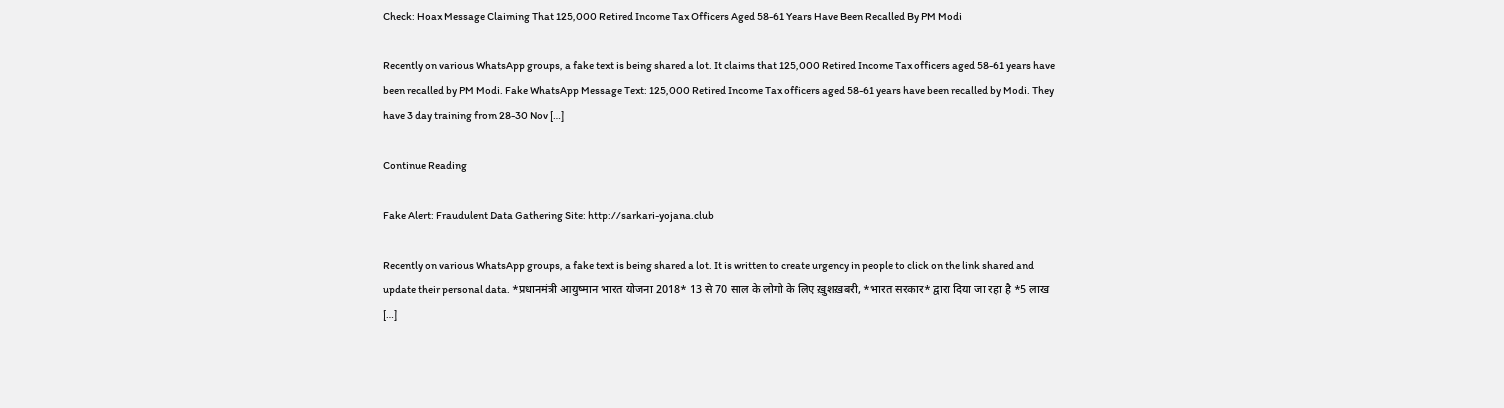Check: Hoax Message Claiming That 125,000 Retired Income Tax Officers Aged 58-61 Years Have Been Recalled By PM Modi

Recently on various WhatsApp groups, a fake text is being shared a lot. It claims that 125,000 Retired Income Tax officers aged 58-61 years have been recalled by PM Modi. Fake WhatsApp Message Text: 125,000 Retired Income Tax officers aged 58-61 years have been recalled by Modi. They have 3 day training from 28-30 Nov […]

Continue Reading

Fake Alert: Fraudulent Data Gathering Site: http://sarkari-yojana.club

Recently on various WhatsApp groups, a fake text is being shared a lot. It is written to create urgency in people to click on the link shared and update their personal data. *प्रधानमंत्री आयुष्मान भारत योजना 2018* 13 से 70 साल के लोगो के लिए ख़ुशख़बरी, *भारत सरकार* द्वारा दिया जा रहा है *5 लाख […]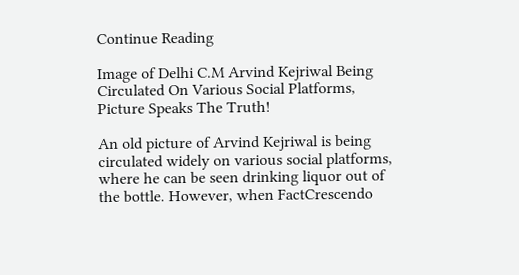Continue Reading

Image of Delhi C.M Arvind Kejriwal Being Circulated On Various Social Platforms, Picture Speaks The Truth!

An old picture of Arvind Kejriwal is being circulated widely on various social platforms, where he can be seen drinking liquor out of the bottle. However, when FactCrescendo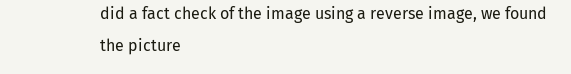did a fact check of the image using a reverse image, we found the picture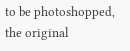to be photoshopped, the original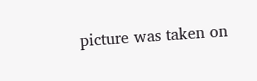picture was taken on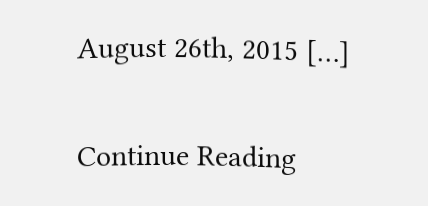August 26th, 2015 […]

Continue Reading